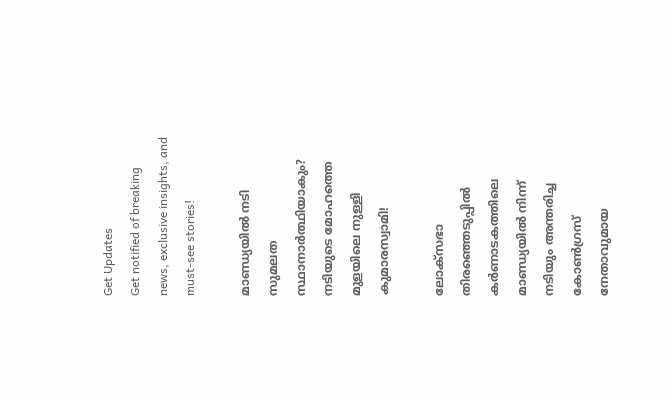Get Updates
Get notified of breaking news, exclusive insights, and must-see stories!

മാണ്ഡ്യയില്‍ നടി സുമലത സ്ഥാനാര്‍ത്ഥിയാകും? നടിയുടെ മോഹത്തെ മുളയിലെ നുള്ളി കുമാരസ്വാമി!

ലോക്സഭാ തിരഞ്ഞെടുപ്പില്‍ കര്‍ണാടകത്തിലെ മാണ്ഡ്യയില്‍ നിന്ന് നടിയും അന്തരിച്ച കോണ്‍ഗ്രസ് നേതാവുമായ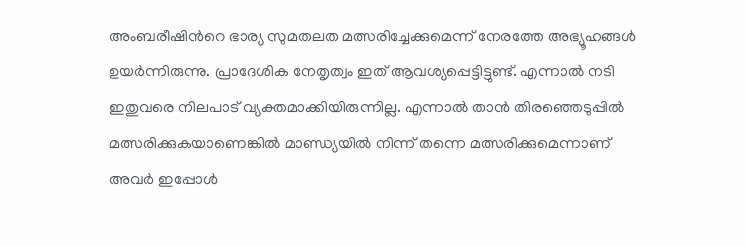അംബരീഷിന്‍റെ ഭാര്യ സുമതലത മത്സരിച്ചേക്കുമെന്ന് നേരത്തേ അഭ്യൂഹങ്ങള്‍ ഉയര്‍ന്നിരുന്നു. പ്രാദേശിക നേതൃത്വം ഇത് ആവശ്യപ്പെട്ടിട്ടുണ്ട്. എന്നാല്‍ നടി ഇതുവരെ നിലപാട് വ്യക്തമാക്കിയിരുന്നില്ല. എന്നാല്‍ താന്‍ തിരഞ്ഞെടുപ്പില്‍ മത്സരിക്കുകയാണെങ്കില്‍ മാണ്ഡ്യയില്‍ നിന്ന് തന്നെ മത്സരിക്കുമെന്നാണ് അവര്‍ ഇപ്പോള്‍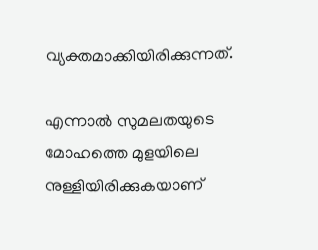വ്യക്തമാക്കിയിരിക്കുന്നത്.

എന്നാല്‍ സുമലതയുടെ മോഹത്തെ മുളയിലെ നുള്ളിയിരിക്കുകയാണ്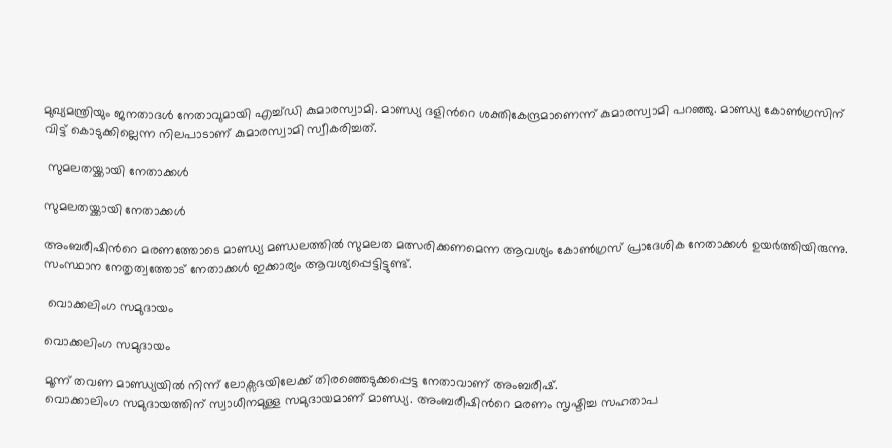മുഖ്യമന്ത്രിയും ജനതാദള്‍ നേതാവുമായി എച്ച്ഡി കുമാരസ്വാമി. മാണ്ഡ്യ ദളിന്‍റെ ശക്തികേന്ദ്രമാണെന്ന് കുമാരസ്വാമി പറഞ്ഞു. മാണ്ഡ്യ കോണ്‍ഗ്രസിന് വിട്ട് കൊടുക്കില്ലെന്ന നിലപാടാണ് കുമാരസ്വാമി സ്വീകരിച്ചത്.

 സുമലതയ്ക്കായി നേതാക്കള്‍

സുമലതയ്ക്കായി നേതാക്കള്‍

അംബരീഷിന്‍റെ മരണത്തോടെ മാണ്ഡ്യ മണ്ഡലത്തില്‍ സുമലത മത്സരിക്കണമെന്ന ആവശ്യം കോണ്‍ഗ്രസ് പ്രാദേശിക നേതാക്കള്‍ ഉയര്‍ത്തിയിരുന്നു. സംസ്ഥാന നേതൃത്വത്തോട് നേതാക്കള്‍ ഇക്കാര്യം ആവശ്യപ്പെട്ടിട്ടുണ്ട്.

 വൊക്കലിംഗ സമുദായം

വൊക്കലിംഗ സമുദായം

മൂന്ന് തവണ മാണ്ഡ്യയില്‍ നിന്ന് ലോക്സഭയിലേക്ക് തിരഞ്ഞെടുക്കപ്പെട്ട നേതാവാണ് അംബരീഷ്.
വൊക്കാലിംഗ സമുദായത്തിന് സ്വാധീനമുള്ള സമുദായമാണ് മാണ്ഡ്യ. അംബരീഷിന്‍റെ മരണം സൃഷ്ടിച്ച സഹതാപ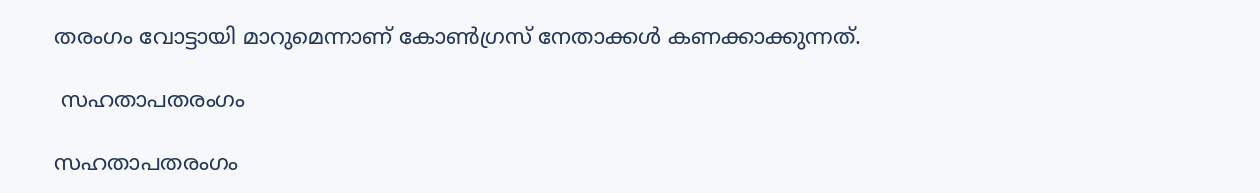തരംഗം വോട്ടായി മാറുമെന്നാണ് കോണ്‍ഗ്രസ് നേതാക്കള്‍ കണക്കാക്കുന്നത്.

 സഹതാപതരംഗം

സഹതാപതരംഗം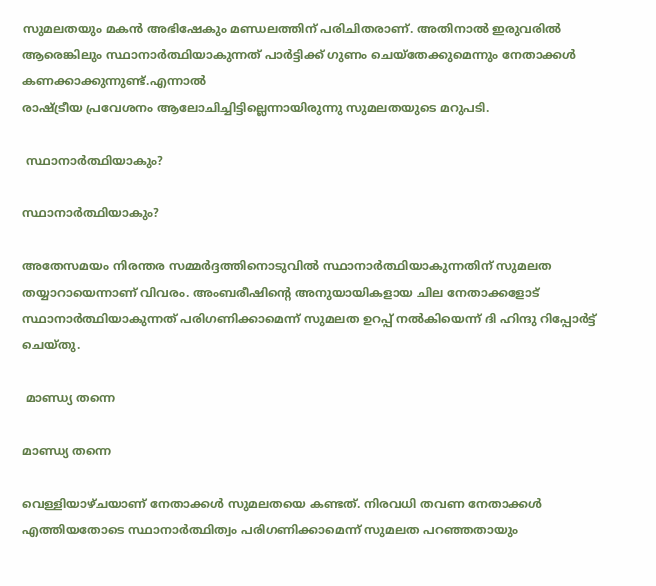സുമലതയും മകന്‍ അഭിഷേകും മണ്ഡലത്തിന് പരിചിതരാണ്. അതിനാല്‍ ഇരുവരില്‍ ആരെങ്കിലും സ്ഥാനാര്‍ത്ഥിയാകുന്നത് പാര്‍ട്ടിക്ക് ഗുണം ചെയ്തേക്കുമെന്നും നേതാക്കള്‍ കണക്കാക്കുന്നുണ്ട്.എന്നാല്‍
രാഷ്ട്രീയ പ്രവേശനം ആലോചിച്ചിട്ടില്ലെന്നായിരുന്നു സുമലതയുടെ മറുപടി.

 സ്ഥാനാര്‍ത്ഥിയാകും?

സ്ഥാനാര്‍ത്ഥിയാകും?

അതേസമയം നിരന്തര സമ്മര്‍ദ്ദത്തിനൊടുവില്‍ സ്ഥാനാര്‍ത്ഥിയാകുന്നതിന് സുമലത തയ്യാറായെന്നാണ് വിവരം. അംബരീഷിന്‍റെ അനുയായികളായ ചില നേതാക്കളോട് സ്ഥാനാര്‍ത്ഥിയാകുന്നത് പരിഗണിക്കാമെന്ന് സുമലത ഉറപ്പ് നല്‍കിയെന്ന് ദി ഹിന്ദു റിപ്പോര്‍ട്ട് ചെയ്തു.

 മാണ്ഡ്യ തന്നെ

മാണ്ഡ്യ തന്നെ

വെള്ളിയാഴ്ചയാണ് നേതാക്കള്‍ സുമലതയെ കണ്ടത്. നിരവധി തവണ നേതാക്കള്‍ എത്തിയതോടെ സ്ഥാനാര്‍ത്ഥിത്വം പരിഗണിക്കാമെന്ന് സുമലത പറഞ്ഞതായും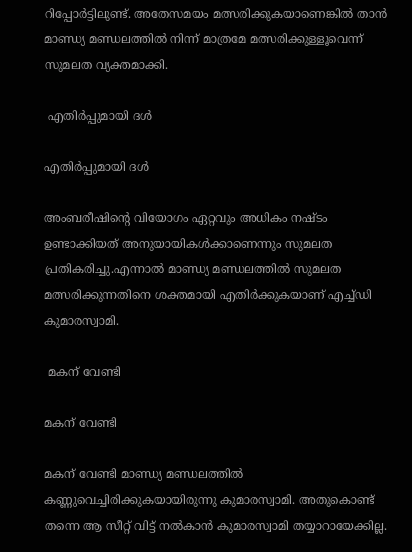റിപ്പോര്‍ട്ടിലുണ്ട്. അതേസമയം മത്സരിക്കുകയാണെങ്കില്‍ താന്‍ മാണ്ഡ്യ മണ്ഡലത്തില്‍ നിന്ന് മാത്രമേ മത്സരിക്കുള്ളൂവെന്ന് സുമലത വ്യക്തമാക്കി.

 എതിര്‍പ്പുമായി ദള്‍

എതിര്‍പ്പുമായി ദള്‍

അംബരീഷിന്‍റെ വിയോഗം ഏറ്റവും അധികം നഷ്ടം ഉണ്ടാക്കിയത് അനുയായികള്‍ക്കാണെന്നും സുമലത പ്രതികരിച്ചു.എന്നാല്‍ മാണ്ഡ്യ മണ്ഡലത്തില്‍ സുമലത മത്സരിക്കുന്നതിനെ ശക്തമായി എതിര്‍ക്കുകയാണ് എച്ച്ഡി കുമാരസ്വാമി.

 മകന് വേണ്ടി

മകന് വേണ്ടി

മകന് വേണ്ടി മാണ്ഡ്യ മണ്ഡലത്തില്‍ കണ്ണുവെച്ചിരിക്കുകയായിരുന്നു കുമാരസ്വാമി. അതുകൊണ്ട് തന്നെ ആ സീറ്റ് വിട്ട് നല്‍കാന്‍ കുമാരസ്വാമി തയ്യാറായേക്കില്ല.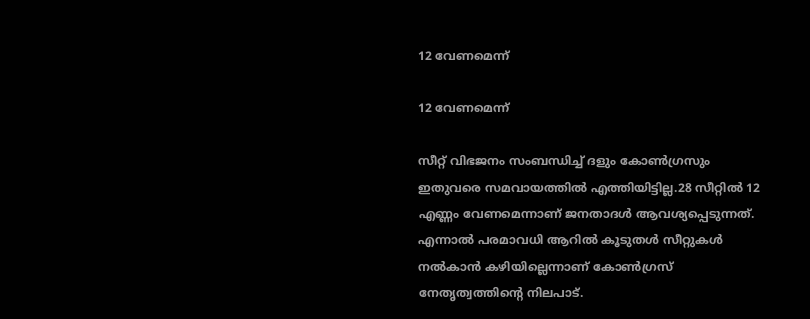12 വേണമെന്ന്

12 വേണമെന്ന്

സീറ്റ് വിഭജനം സംബന്ധിച്ച് ദളും കോണ്‍ഗ്രസും ഇതുവരെ സമവായത്തില്‍ എത്തിയിട്ടില്ല.28 സീറ്റില്‍ 12 എണ്ണം വേണമെന്നാണ് ജനതാദള്‍ ആവശ്യപ്പെടുന്നത്. എന്നാല്‍ പരമാവധി ആറില്‍ കൂടുതള്‍ സീറ്റുകള്‍ നല്‍കാന്‍ കഴിയില്ലെന്നാണ് കോണ്‍ഗ്രസ് നേതൃത്വത്തിന്‍റെ നിലപാട്.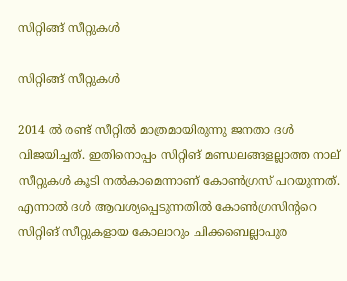സിറ്റിങ്ങ് സീറ്റുകള്‍

സിറ്റിങ്ങ് സീറ്റുകള്‍

2014 ല്‍ രണ്ട് സീറ്റില്‍ മാത്രമായിരുന്നു ജനതാ ദള്‍ വിജയിച്ചത്. ഇതിനൊപ്പം സിറ്റിങ് മണ്ഡലങ്ങളല്ലാത്ത നാല് സീറ്റുകള്‍ കൂടി നല്‍കാമെന്നാണ് കോണ്‍ഗ്രസ് പറയുന്നത്. എന്നാല്‍ ദള്‍ ആവശ്യപ്പെടുന്നതില്‍ കോണ്‍ഗ്രസിന്‍ററെ സിറ്റിങ് സീറ്റുകളായ കോലാറും ചിക്കബെല്ലാപുര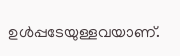ഉള്‍പ്പടേയുള്ളവയാണ്.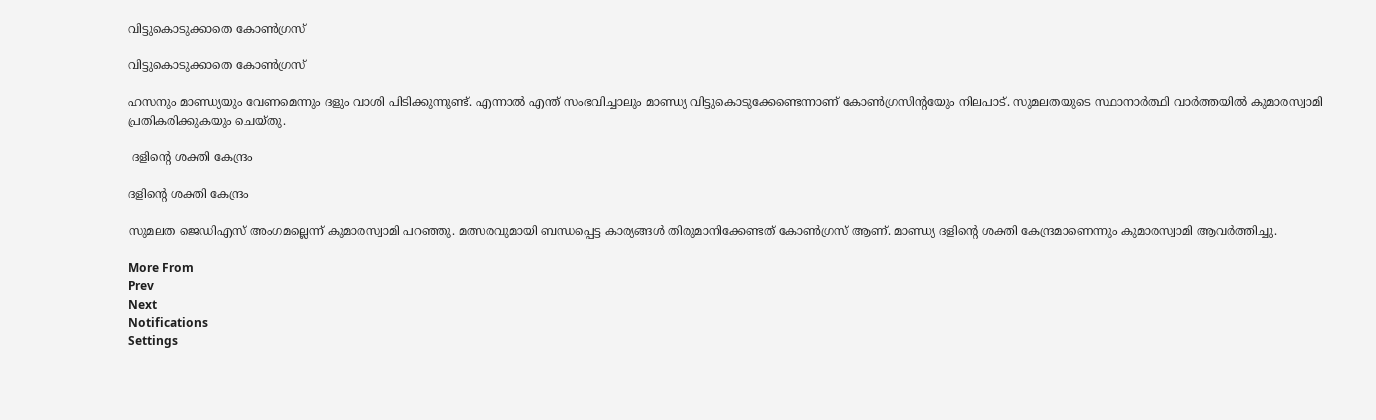വിട്ടുകൊടുക്കാതെ കോണ്‍ഗ്രസ്

വിട്ടുകൊടുക്കാതെ കോണ്‍ഗ്രസ്

ഹസനും മാണ്ഡ്യയും വേണമെന്നും ദളും വാശി പിടിക്കുന്നുണ്ട്. എന്നാല്‍ എന്ത് സംഭവിച്ചാലും മാണ്ഡ്യ വിട്ടുകൊടുക്കേണ്ടെന്നാണ് കോണ്‍ഗ്രസിന്‍റയേും നിലപാട്. സുമലതയുടെ സ്ഥാനാര്‍ത്ഥി വാര്‍ത്തയില്‍ കുമാരസ്വാമി പ്രതികരിക്കുകയും ചെയ്തു.

 ദളിന്‍റെ ശക്തി കേന്ദ്രം

ദളിന്‍റെ ശക്തി കേന്ദ്രം

സുമലത ജെഡിഎസ് അംഗമല്ലെന്ന് കുമാരസ്വാമി പറഞ്ഞു. മത്സരവുമായി ബന്ധപ്പെട്ട കാര്യങ്ങള്‍ തിരുമാനിക്കേണ്ടത് കോണ്‍ഗ്രസ് ആണ്. മാണ്ഡ്യ ദളിന്‍റെ ശക്തി കേന്ദ്രമാണെന്നും കുമാരസ്വാമി ആവര്‍ത്തിച്ചു.

More From
Prev
Next
Notifications
Settings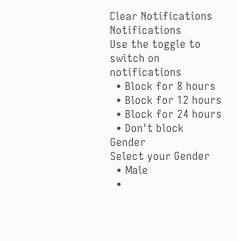Clear Notifications
Notifications
Use the toggle to switch on notifications
  • Block for 8 hours
  • Block for 12 hours
  • Block for 24 hours
  • Don't block
Gender
Select your Gender
  • Male
  •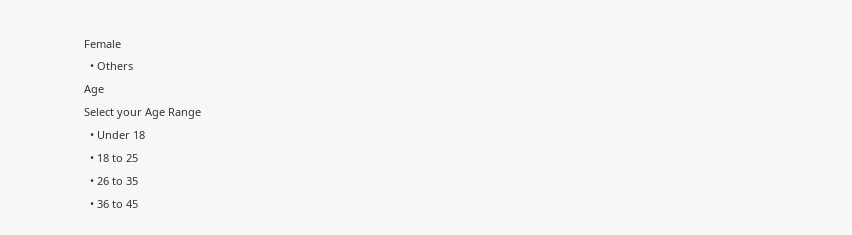Female
  • Others
Age
Select your Age Range
  • Under 18
  • 18 to 25
  • 26 to 35
  • 36 to 45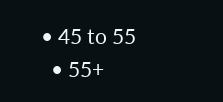• 45 to 55
  • 55+